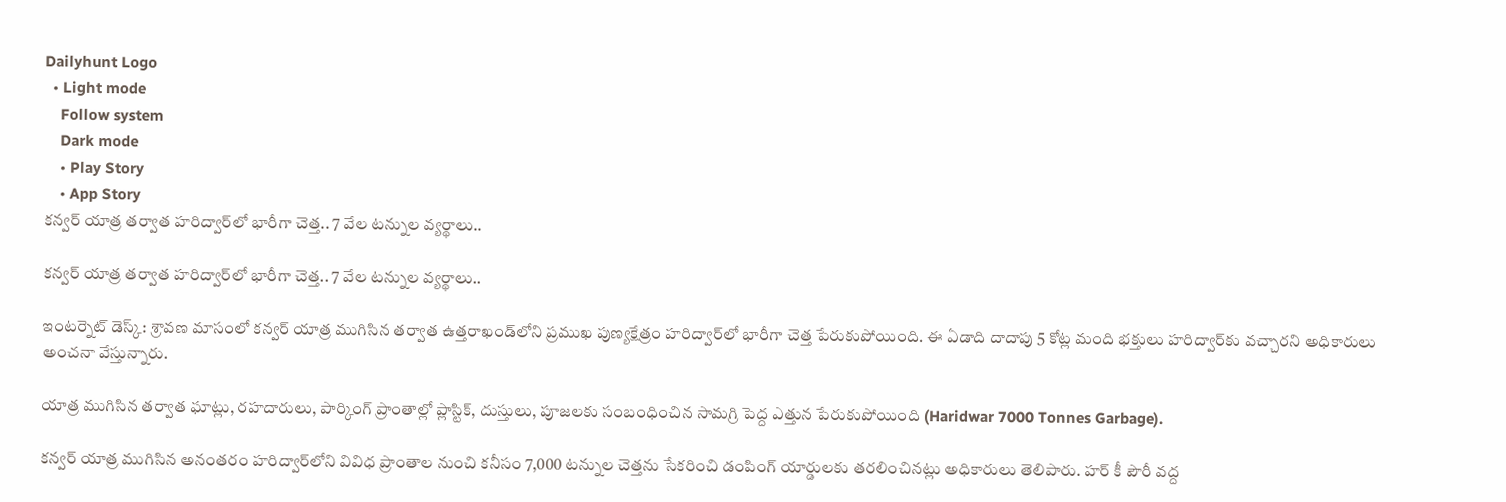Dailyhunt Logo
  • Light mode
    Follow system
    Dark mode
    • Play Story
    • App Story
కన్వర్ యాత్ర తర్వాత హరిద్వార్‌లో భారీగా చెత్త.. 7 వేల టన్నుల వ్యర్థాలు..

కన్వర్ యాత్ర తర్వాత హరిద్వార్‌లో భారీగా చెత్త.. 7 వేల టన్నుల వ్యర్థాలు..

ఇంటర్నెట్ డెస్క్: శ్రావణ మాసంలో కన్వర్ యాత్ర ముగిసిన తర్వాత ఉత్తరాఖండ్‌లోని ప్రముఖ పుణ్యక్షేత్రం హరిద్వార్‌లో భారీగా చెత్త పేరుకుపోయింది. ఈ ఏడాది దాదాపు 5 కోట్ల మంది భక్తులు హరిద్వార్‌కు వచ్చారని అధికారులు అంచనా వేస్తున్నారు.

యాత్ర ముగిసిన తర్వాత ఘాట్లు, రహదారులు, పార్కింగ్ ప్రాంతాల్లో ప్లాస్టిక్, దుస్తులు, పూజలకు సంబంధించిన సామగ్రి పెద్ద ఎత్తున పేరుకుపోయింది (Haridwar 7000 Tonnes Garbage).

కన్వర్ యాత్ర ముగిసిన అనంతరం హరిద్వార్‌లోని వివిధ ప్రాంతాల నుంచి కనీసం 7,000 టన్నుల చెత్తను సేకరించి డంపింగ్ యార్డులకు తరలించినట్లు అధికారులు తెలిపారు. హర్ కీ పౌరీ వద్ద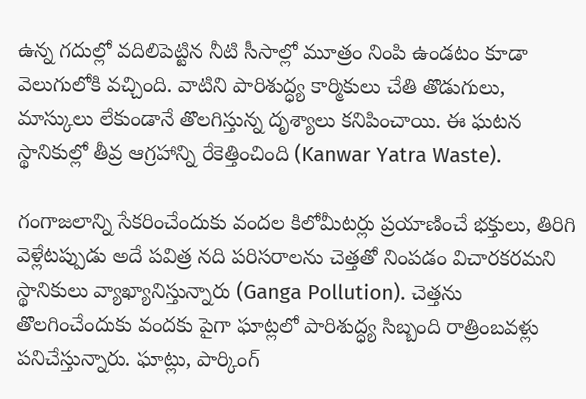ఉన్న గదుల్లో వదిలిపెట్టిన నీటి సీసాల్లో మూత్రం నింపి ఉండటం కూడా వెలుగులోకి వచ్చింది. వాటిని పారిశుద్ధ్య కార్మికులు చేతి తొడుగులు, మాస్కులు లేకుండానే తొలగిస్తున్న దృశ్యాలు కనిపించాయి. ఈ ఘటన స్థానికుల్లో తీవ్ర ఆగ్రహాన్ని రేకెత్తించింది (Kanwar Yatra Waste).

గంగాజలాన్ని సేకరించేందుకు వందల కిలోమీటర్లు ప్రయాణించే భక్తులు, తిరిగి వెళ్లేటప్పుడు అదే పవిత్ర నది పరిసరాలను చెత్తతో నింపడం విచారకరమని స్థానికులు వ్యాఖ్యానిస్తున్నారు (Ganga Pollution). చెత్తను తొలగించేందుకు వందకు పైగా ఘాట్లలో పారిశుద్ధ్య సిబ్బంది రాత్రింబవళ్లు పనిచేస్తున్నారు. ఘాట్లు, పార్కింగ్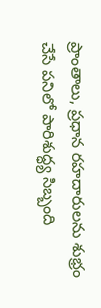ప్రాంతాలు, ప్రధాన రహదారులను శుభ్రం చేసే పనిలో పారిశుద్ధ్య సిబ్బంది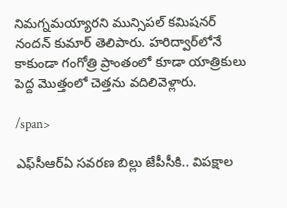నిమగ్నమయ్యారని మున్సిపల్ కమిషనర్ నందన్ కుమార్ తెలిపారు. హరిద్వార్‌లోనే కాకుండా గంగోత్రి ప్రాంతంలో కూడా యాత్రికులు పెద్ద మొత్తంలో చెత్తను వదిలివెళ్లారు.

/span>

ఎఫ్‌సీఆర్‌ఏ సవరణ బిల్లు జేపీసీకి.. విపక్షాల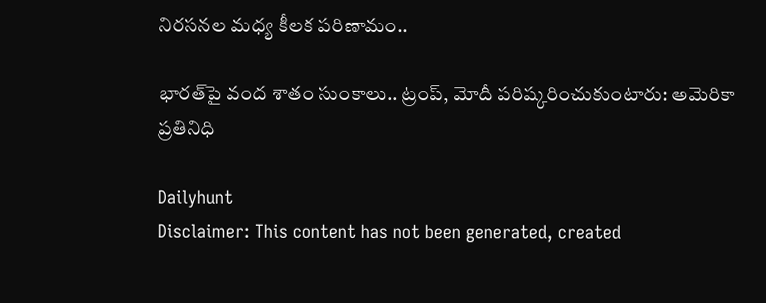నిరసనల మధ్య కీలక పరిణామం..

భారత్‌పై వంద శాతం సుంకాలు.. ట్రంప్, మోదీ పరిష్కరించుకుంటారు: అమెరికా ప్రతినిధి

Dailyhunt
Disclaimer: This content has not been generated, created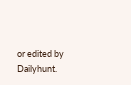or edited by Dailyhunt.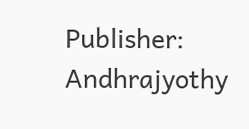Publisher: Andhrajyothy